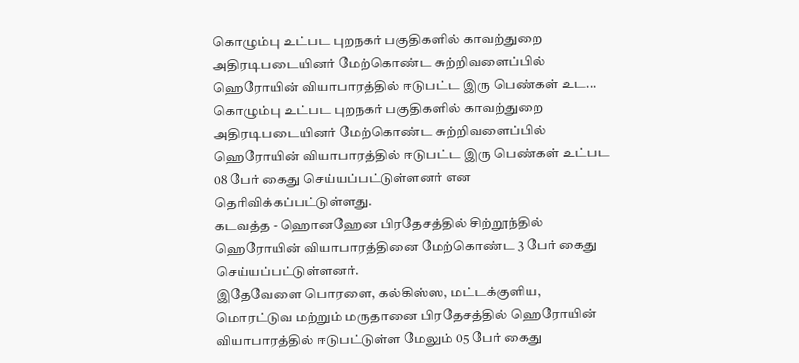கொழும்பு உட்பட புறநகர் பகுதிகளில் காவற்துறை அதிரடிபடையினர் மேற்கொண்ட சுற்றிவளைப்பில் ஹெரோயின் வியாபாரத்தில் ஈடுபட்ட இரு பெண்கள் உட...
கொழும்பு உட்பட புறநகர் பகுதிகளில் காவற்துறை அதிரடிபடையினர் மேற்கொண்ட சுற்றிவளைப்பில் ஹெரோயின் வியாபாரத்தில் ஈடுபட்ட இரு பெண்கள் உட்பட 08 பேர் கைது செய்யப்பட்டுள்ளனர் என தெரிவிக்கப்பட்டுள்ளது.
கடவத்த - ஹொனஹேன பிரதேசத்தில் சிற்றூந்தில் ஹெரோயின் வியாபாரத்தினை மேற்கொண்ட 3 பேர் கைது செய்யப்பட்டுள்ளனர்.
இதேவேளை பொரளை, கல்கிஸ்ஸ, மட்டக்குளிய, மொரட்டுவ மற்றும் மருதானை பிரதேசத்தில் ஹெரோயின் வியாபாரத்தில் ஈடுபட்டுள்ள மேலும் 05 பேர் கைது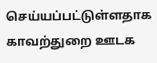செய்யப்பட்டுள்ளதாக காவற்துறை ஊடக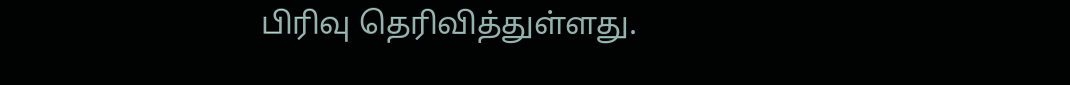பிரிவு தெரிவித்துள்ளது.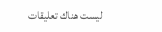ليست هناك تعليقات